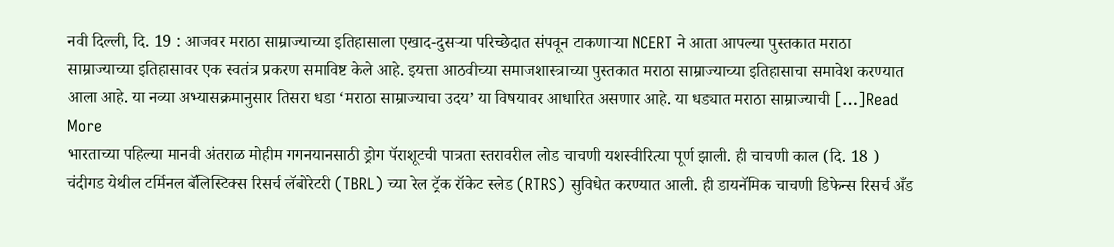नवी दिल्ली, दि. 19 : आजवर मराठा साम्राज्याच्या इतिहासाला एखाद-दुसऱ्या परिच्छेदात संपवून टाकणाऱ्या NCERT ने आता आपल्या पुस्तकात मराठा साम्राज्याच्या इतिहासावर एक स्वतंत्र प्रकरण समाविष्ट केले आहे. इयत्ता आठवीच्या समाजशास्त्राच्या पुस्तकात मराठा साम्राज्याच्या इतिहासाचा समावेश करण्यात आला आहे. या नव्या अभ्यासक्रमानुसार तिसरा धडा ‘मराठा साम्राज्याचा उदय’ या विषयावर आधारित असणार आहे. या धड्यात मराठा साम्राज्याची […]Read More
भारताच्या पहिल्या मानवी अंतराळ मोहीम गगनयानसाठी ड्रोग पॅराशूटची पात्रता स्तरावरील लोड चाचणी यशस्वीरित्या पूर्ण झाली. ही चाचणी काल (दि. 18 ) चंदीगड येथील टर्मिनल बॅलिस्टिक्स रिसर्च लॅबोरेटरी (TBRL) च्या रेल ट्रॅक रॉकेट स्लेड (RTRS) सुविधेत करण्यात आली. ही डायनॅमिक चाचणी डिफेन्स रिसर्च अँड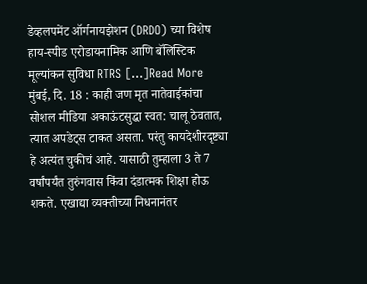डेव्हलपमेंट ऑर्गनायझेशन (DRDO) च्या विशेष हाय-स्पीड एरोडायनामिक आणि बॅलिस्टिक मूल्यांकन सुविधा RTRS […]Read More
मुंबई, दि. 18 : काही जण मृत नातेवाईकांचा सोशल मीडिया अकाऊंटसुद्धा स्वत: चालू ठेवतात, त्यात अपडेट्स टाकत असता. परंतु कायदेशीरदृष्ट्या हे अत्यंत चुकीचं आहे. यासाठी तुम्हाला 3 ते 7 वर्षांपर्यंत तुरुंगवास किंवा दंडात्मक शिक्षा होऊ शकते. एखाद्या व्यक्तीच्या निधनानंतर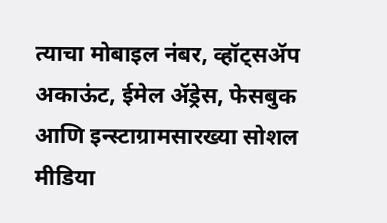त्याचा मोबाइल नंबर, व्हॉट्सॲप अकाऊंट, ईमेल ॲड्रेस, फेसबुक आणि इन्स्टाग्रामसारख्या सोशल मीडिया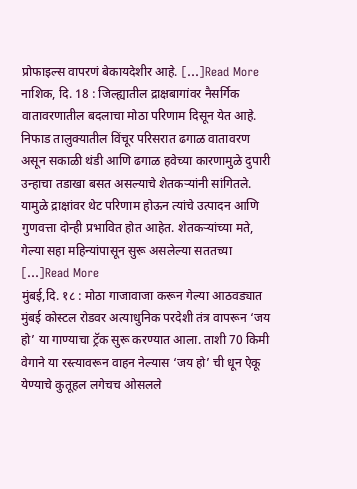प्रोफाइल्स वापरणं बेकायदेशीर आहे. […]Read More
नाशिक, दि. 18 : जिल्ह्यातील द्राक्षबागांवर नैसर्गिक वातावरणातील बदलाचा मोठा परिणाम दिसून येत आहे. निफाड तालुक्यातील विंचूर परिसरात ढगाळ वातावरण असून सकाळी थंडी आणि ढगाळ हवेच्या कारणामुळे दुपारी उन्हाचा तडाखा बसत असल्याचे शेतकऱ्यांनी सांगितले. यामुळे द्राक्षांवर थेट परिणाम होऊन त्यांचे उत्पादन आणि गुणवत्ता दोन्ही प्रभावित होत आहेत. शेतकऱ्यांच्या मते, गेल्या सहा महिन्यांपासून सुरू असलेल्या सततच्या […]Read More
मुंबई,दि. १८ : मोठा गाजावाजा करून गेल्या आठवड्यात मुंबई कोस्टल रोडवर अत्याधुनिक परदेशी तंत्र वापरून ‘जय हो’ या गाण्याचा ट्रॅक सुरू करण्यात आला. ताशी 70 किमी वेगाने या रस्त्यावरून वाहन नेल्यास ‘जय हो’ ची धून ऐकू येण्याचे कुतूहल लगेचच ओसलले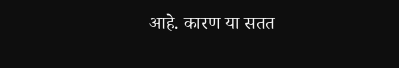आहे. कारण या सतत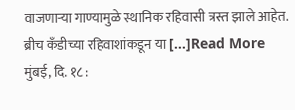वाजणाऱ्या गाण्यामुळे स्थानिक रहिवासी त्रस्त झाले आहेत. ब्रीच कँडीच्या रहिवाशांकडून या […]Read More
मुंबई, दि. १८ :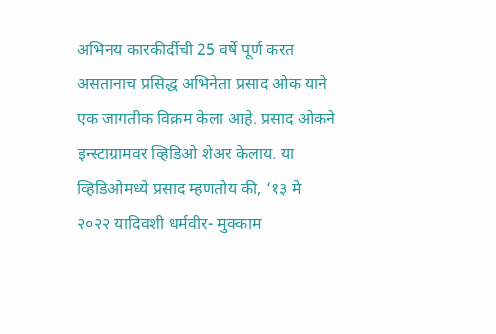अभिनय कारकीर्दीची 25 वर्षे पूर्ण करत असतानाच प्रसिद्ध अभिनेता प्रसाद ओक याने एक जागतीक विक्रम केला आहे. प्रसाद ओकने इन्स्टाग्रामवर व्हिडिओ शेअर केलाय. या व्हिडिओमध्ये प्रसाद म्हणतोय की, ‘१३ मे २०२२ यादिवशी धर्मवीर- मुक्काम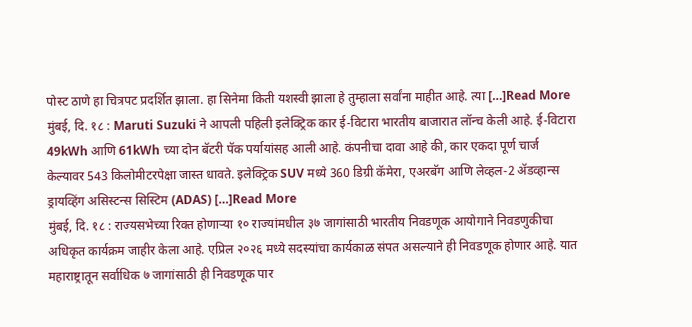पोस्ट ठाणे हा चित्रपट प्रदर्शित झाला. हा सिनेमा किती यशस्वी झाला हे तुम्हाला सर्वांना माहीत आहे. त्या […]Read More
मुंबई, दि. १८ : Maruti Suzuki ने आपली पहिली इलेक्ट्रिक कार ई-विटारा भारतीय बाजारात लॉन्च केली आहे. ई-विटारा 49kWh आणि 61kWh च्या दोन बॅटरी पॅक पर्यायांसह आली आहे. कंपनीचा दावा आहे की, कार एकदा पूर्ण चार्ज केल्यावर 543 किलोमीटरपेक्षा जास्त धावते. इलेक्ट्रिक SUV मध्ये 360 डिग्री कॅमेरा, एअरबॅग आणि लेव्हल-2 ॲडव्हान्स ड्रायव्हिंग असिस्टन्स सिस्टिम (ADAS) […]Read More
मुंबई, दि. १८ : राज्यसभेच्या रिक्त होणाऱ्या १० राज्यांमधील ३७ जागांसाठी भारतीय निवडणूक आयोगाने निवडणुकीचा अधिकृत कार्यक्रम जाहीर केला आहे. एप्रिल २०२६ मध्ये सदस्यांचा कार्यकाळ संपत असल्याने ही निवडणूक होणार आहे. यात महाराष्ट्रातून सर्वाधिक ७ जागांसाठी ही निवडणूक पार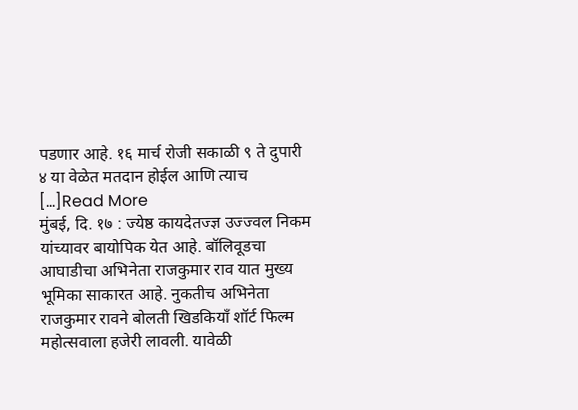पडणार आहे. १६ मार्च रोजी सकाळी ९ ते दुपारी ४ या वेळेत मतदान होईल आणि त्याच […]Read More
मुंबई, दि. १७ : ज्येष्ठ कायदेतज्ज्ञ उज्ज्वल निकम यांच्यावर बायोपिक येत आहे. बॉलिवूडचा आघाडीचा अभिनेता राजकुमार राव यात मुख्य भूमिका साकारत आहे. नुकतीच अभिनेता राजकुमार रावने बोलती खिडकियाँ शॉर्ट फिल्म महोत्सवाला हजेरी लावली. यावेळी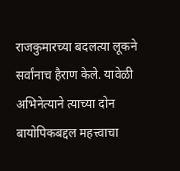राजकुमारच्या बदलत्या लूकने सर्वांनाच हैराण केले. यावेळी अभिनेत्याने त्याच्या दोन बायोपिकबद्दल महत्त्वाचा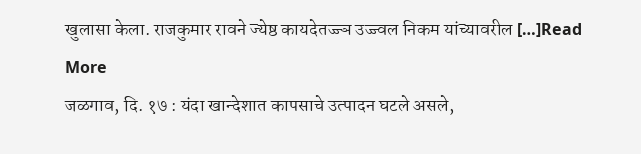खुलासा केला. राजकुमार रावने ज्येष्ठ कायदेतज्ज्ञ उज्ज्वल निकम यांच्यावरील […]Read More
जळगाव, दि. १७ : यंदा खान्देशात कापसाचे उत्पादन घटले असले,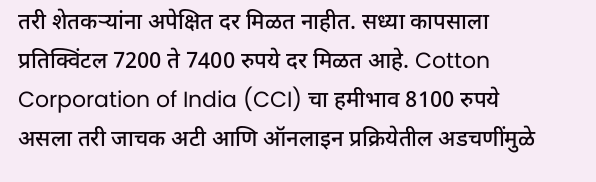तरी शेतकऱ्यांना अपेक्षित दर मिळत नाहीत. सध्या कापसाला प्रतिक्विंटल 7200 ते 7400 रुपये दर मिळत आहे. Cotton Corporation of India (CCI) चा हमीभाव 8100 रुपये असला तरी जाचक अटी आणि ऑनलाइन प्रक्रियेतील अडचणींमुळे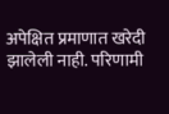अपेक्षित प्रमाणात खरेदी झालेली नाही. परिणामी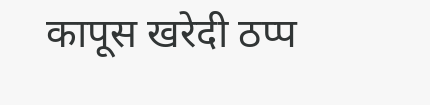कापूस खरेदी ठप्प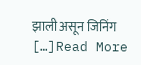झाली असून जिनिंग […]Read More